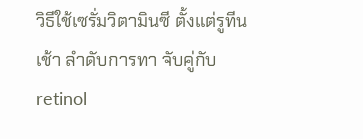วิธีใช้เซรั่มวิตามินซี ตั้งแต่รูทีนเช้า ลำดับการทา จับคู่กับ retinol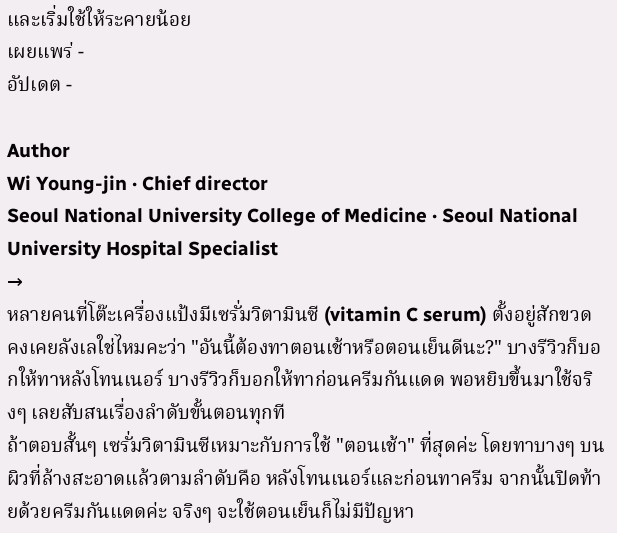และเริ่มใช้ให้ระคายน้อย
เผยแพร่ -
อัปเดต -

Author
Wi Young-jin · Chief director
Seoul National University College of Medicine · Seoul National University Hospital Specialist
→
หลายคนที่โต๊ะเครื่องแป้งมีเซรั่มวิตามินซี (vitamin C serum) ตั้งอยู่สักขวด คงเคยลังเลใช่ไหมคะว่า "อันนี้ต้องทาตอนเช้าหรือตอนเย็นดีนะ?" บางรีวิวก็บอกให้ทาหลังโทนเนอร์ บางรีวิวก็บอกให้ทาก่อนครีมกันแดด พอหยิบขึ้นมาใช้จริงๆ เลยสับสนเรื่องลำดับขั้นตอนทุกที
ถ้าตอบสั้นๆ เซรั่มวิตามินซีเหมาะกับการใช้ "ตอนเช้า" ที่สุดค่ะ โดยทาบางๆ บนผิวที่ล้างสะอาดแล้วตามลำดับคือ หลังโทนเนอร์และก่อนทาครีม จากนั้นปิดท้ายด้วยครีมกันแดดค่ะ จริงๆ จะใช้ตอนเย็นก็ไม่มีปัญหา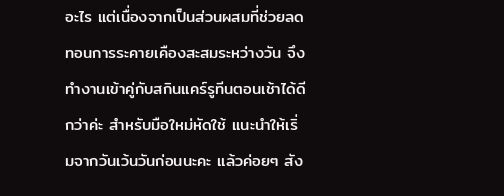อะไร แต่เนื่องจากเป็นส่วนผสมที่ช่วยลดทอนการระคายเคืองสะสมระหว่างวัน จึงทำงานเข้าคู่กับสกินแคร์รูทีนตอนเช้าได้ดีกว่าค่ะ สำหรับมือใหม่หัดใช้ แนะนำให้เริ่มจากวันเว้นวันก่อนนะคะ แล้วค่อยๆ สัง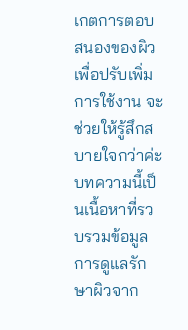เกตการตอบสนองของผิวเพื่อปรับเพิ่มการใช้งาน จะช่วยให้รู้สึกสบายใจกว่าค่ะ
บทความนี้เป็นเนื้อหาที่รวบรวมข้อมูลการดูแลรักษาผิวจาก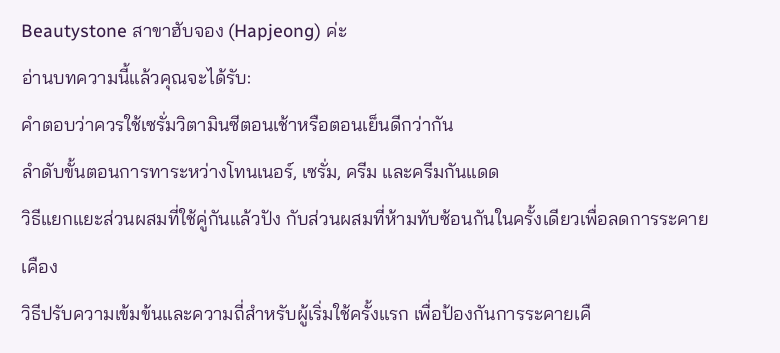Beautystone สาขาฮับจอง (Hapjeong) ค่ะ
อ่านบทความนี้แล้วคุณจะได้รับ:
คำตอบว่าควรใช้เซรั่มวิตามินซีตอนเช้าหรือตอนเย็นดีกว่ากัน
ลำดับขั้นตอนการทาระหว่างโทนเนอร์, เซรั่ม, ครีม และครีมกันแดด
วิธีแยกแยะส่วนผสมที่ใช้คู่กันแล้วปัง กับส่วนผสมที่ห้ามทับซ้อนกันในครั้งเดียวเพื่อลดการระคายเคือง
วิธีปรับความเข้มข้นและความถี่สำหรับผู้เริ่มใช้ครั้งแรก เพื่อป้องกันการระคายเคื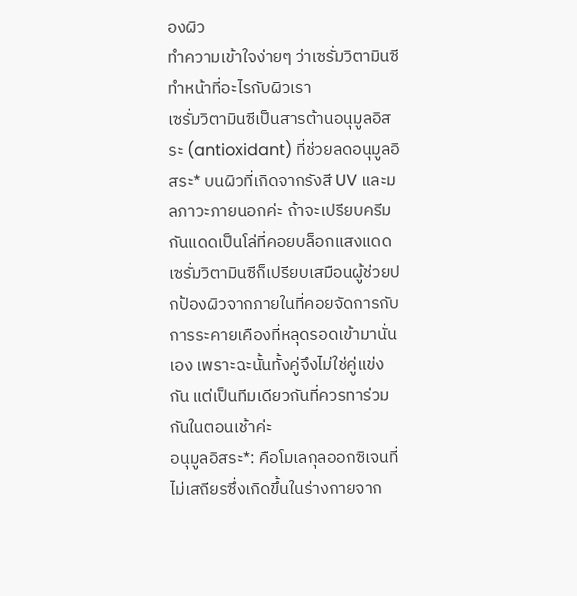องผิว
ทำความเข้าใจง่ายๆ ว่าเซรั่มวิตามินซีทำหน้าที่อะไรกับผิวเรา
เซรั่มวิตามินซีเป็นสารต้านอนุมูลอิสระ (antioxidant) ที่ช่วยลดอนุมูลอิสระ* บนผิวที่เกิดจากรังสี UV และมลภาวะภายนอกค่ะ ถ้าจะเปรียบครีมกันแดดเป็นโล่ที่คอยบล็อกแสงแดด เซรั่มวิตามินซีก็เปรียบเสมือนผู้ช่วยปกป้องผิวจากภายในที่คอยจัดการกับการระคายเคืองที่หลุดรอดเข้ามานั่นเอง เพราะฉะนั้นทั้งคู่จึงไม่ใช่คู่แข่งกัน แต่เป็นทีมเดียวกันที่ควรทาร่วมกันในตอนเช้าค่ะ
อนุมูลอิสระ*: คือโมเลกุลออกซิเจนที่ไม่เสถียรซึ่งเกิดขึ้นในร่างกายจาก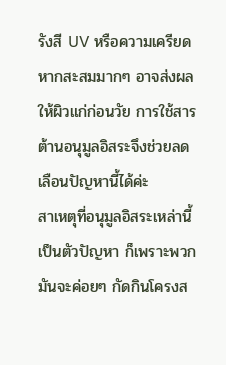รังสี UV หรือความเครียด หากสะสมมากๆ อาจส่งผลให้ผิวแก่ก่อนวัย การใช้สารต้านอนุมูลอิสระจึงช่วยลดเลือนปัญหานี้ได้ค่ะ
สาเหตุที่อนุมูลอิสระเหล่านี้เป็นตัวปัญหา ก็เพราะพวกมันจะค่อยๆ กัดกินโครงส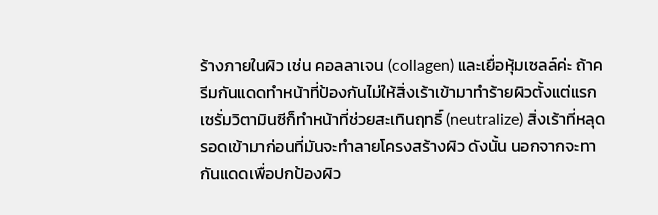ร้างภายในผิว เช่น คอลลาเจน (collagen) และเยื่อหุ้มเซลล์ค่ะ ถ้าครีมกันแดดทำหน้าที่ป้องกันไม่ให้สิ่งเร้าเข้ามาทำร้ายผิวตั้งแต่แรก เซรั่มวิตามินซีก็ทำหน้าที่ช่วยสะเทินฤทธิ์ (neutralize) สิ่งเร้าที่หลุดรอดเข้ามาก่อนที่มันจะทำลายโครงสร้างผิว ดังนั้น นอกจากจะทากันแดดเพื่อปกป้องผิว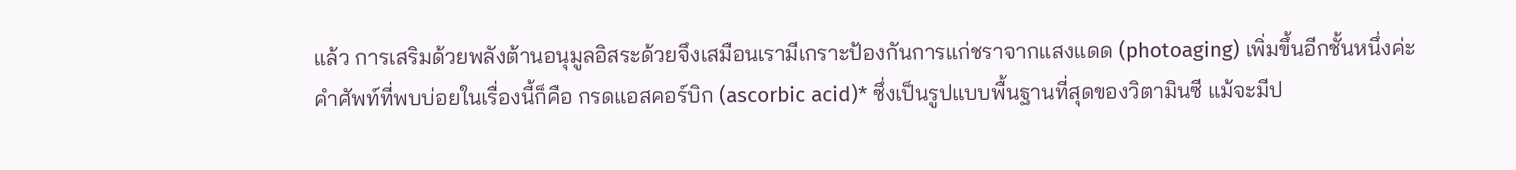แล้ว การเสริมด้วยพลังต้านอนุมูลอิสระด้วยจึงเสมือนเรามีเกราะป้องกันการแก่ชราจากแสงแดด (photoaging) เพิ่มขึ้นอีกชั้นหนึ่งค่ะ
คำศัพท์ที่พบบ่อยในเรื่องนี้ก็คือ กรดแอสคอร์บิก (ascorbic acid)* ซึ่งเป็นรูปแบบพื้นฐานที่สุดของวิตามินซี แม้จะมีป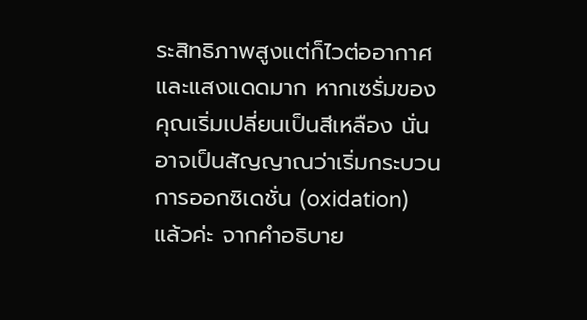ระสิทธิภาพสูงแต่ก็ไวต่ออากาศและแสงแดดมาก หากเซรั่มของคุณเริ่มเปลี่ยนเป็นสีเหลือง นั่นอาจเป็นสัญญาณว่าเริ่มกระบวนการออกซิเดชั่น (oxidation) แล้วค่ะ จากคำอธิบาย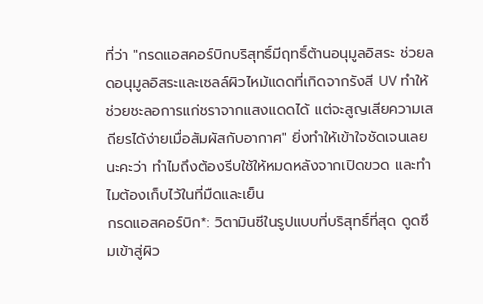ที่ว่า "กรดแอสคอร์บิกบริสุทธิ์มีฤทธิ์ต้านอนุมูลอิสระ ช่วยลดอนุมูลอิสระและเซลล์ผิวไหม้แดดที่เกิดจากรังสี UV ทำให้ช่วยชะลอการแก่ชราจากแสงแดดได้ แต่จะสูญเสียความเสถียรได้ง่ายเมื่อสัมผัสกับอากาศ" ยิ่งทำให้เข้าใจชัดเจนเลยนะคะว่า ทำไมถึงต้องรีบใช้ให้หมดหลังจากเปิดขวด และทำไมต้องเก็บไว้ในที่มืดและเย็น
กรดแอสคอร์บิก*: วิตามินซีในรูปแบบที่บริสุทธิ์ที่สุด ดูดซึมเข้าสู่ผิว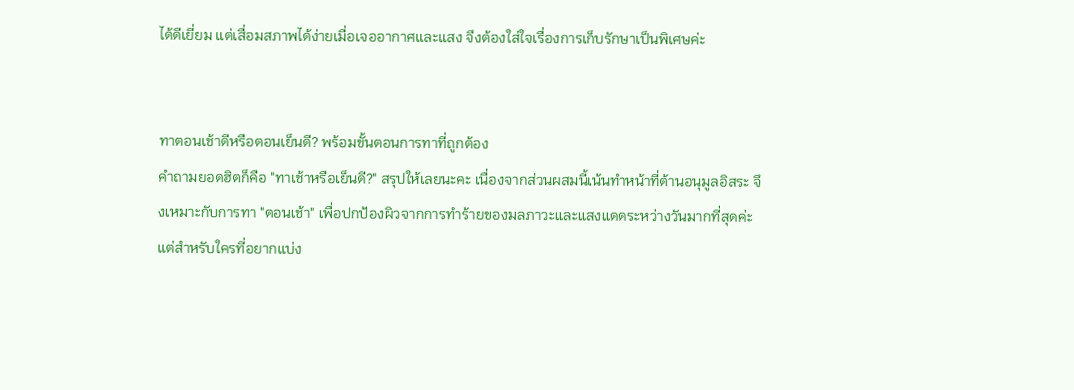ได้ดีเยี่ยม แต่เสื่อมสภาพได้ง่ายเมื่อเจออากาศและแสง จึงต้องใส่ใจเรื่องการเก็บรักษาเป็นพิเศษค่ะ


ทาตอนเช้าดีหรือตอนเย็นดี? พร้อมขั้นตอนการทาที่ถูกต้อง
คำถามยอดฮิตก็คือ "ทาเช้าหรือเย็นดี?" สรุปให้เลยนะคะ เนื่องจากส่วนผสมนี้เน้นทำหน้าที่ต้านอนุมูลอิสระ จึงเหมาะกับการทา "ตอนเช้า" เพื่อปกป้องผิวจากการทำร้ายของมลภาวะและแสงแดดระหว่างวันมากที่สุดค่ะ แต่สำหรับใครที่อยากแบ่ง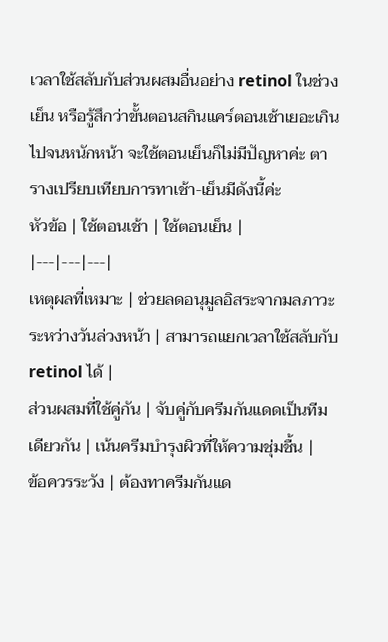เวลาใช้สลับกับส่วนผสมอื่นอย่าง retinol ในช่วงเย็น หรือรู้สึกว่าขั้นตอนสกินแคร์ตอนเช้าเยอะเกินไปจนหนักหน้า จะใช้ตอนเย็นก็ไม่มีปัญหาค่ะ ตารางเปรียบเทียบการทาเช้า-เย็นมีดังนี้ค่ะ
หัวข้อ | ใช้ตอนเช้า | ใช้ตอนเย็น |
|---|---|---|
เหตุผลที่เหมาะ | ช่วยลดอนุมูลอิสระจากมลภาวะระหว่างวันล่วงหน้า | สามารถแยกเวลาใช้สลับกับ retinol ได้ |
ส่วนผสมที่ใช้คู่กัน | จับคู่กับครีมกันแดดเป็นทีมเดียวกัน | เน้นครีมบำรุงผิวที่ให้ความชุ่มชื้น |
ข้อควรระวัง | ต้องทาครีมกันแด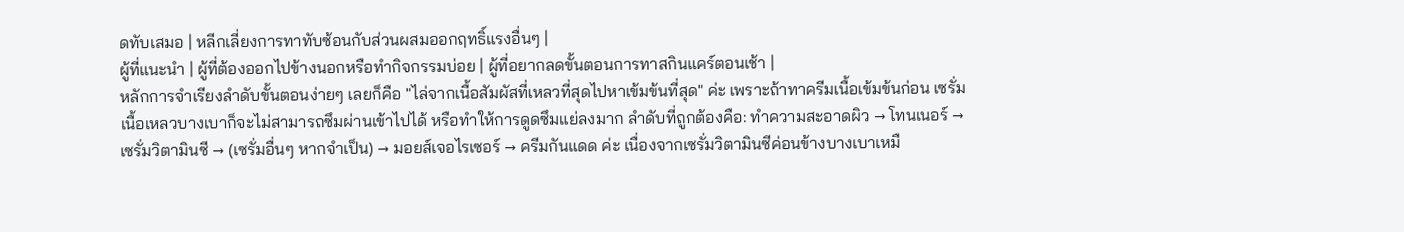ดทับเสมอ | หลีกเลี่ยงการทาทับซ้อนกับส่วนผสมออกฤทธิ์แรงอื่นๆ |
ผู้ที่แนะนำ | ผู้ที่ต้องออกไปข้างนอกหรือทำกิจกรรมบ่อย | ผู้ที่อยากลดขั้นตอนการทาสกินแคร์ตอนเช้า |
หลักการจำเรียงลำดับขั้นตอนง่ายๆ เลยก็คือ "ไล่จากเนื้อสัมผัสที่เหลวที่สุดไปหาเข้มข้นที่สุด" ค่ะ เพราะถ้าทาครีมเนื้อเข้มข้นก่อน เซรั่มเนื้อเหลวบางเบาก็จะไม่สามารถซึมผ่านเข้าไปได้ หรือทำให้การดูดซึมแย่ลงมาก ลำดับที่ถูกต้องคือ: ทำความสะอาดผิว → โทนเนอร์ → เซรั่มวิตามินซี → (เซรั่มอื่นๆ หากจำเป็น) → มอยส์เจอไรเซอร์ → ครีมกันแดด ค่ะ เนื่องจากเซรั่มวิตามินซีค่อนข้างบางเบาเหมื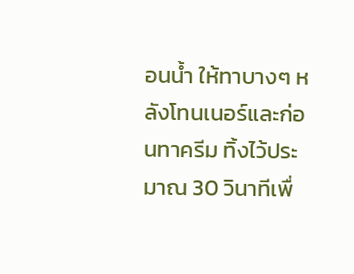อนน้ำ ให้ทาบางๆ หลังโทนเนอร์และก่อนทาครีม ทิ้งไว้ประมาณ 30 วินาทีเพื่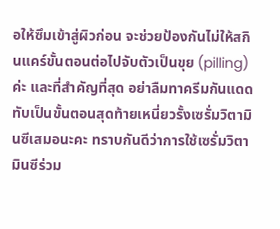อให้ซึมเข้าสู่ผิวก่อน จะช่วยป้องกันไม่ให้สกินแคร์ขั้นตอนต่อไปจับตัวเป็นขุย (pilling) ค่ะ และที่สำคัญที่สุด อย่าลืมทาครีมกันแดดทับเป็นขั้นตอนสุดท้ายเหนี่ยวรั้งเซรั่มวิตามินซีเสมอนะคะ ทราบกันดีว่าการใช้เซรั่มวิตามินซีร่วม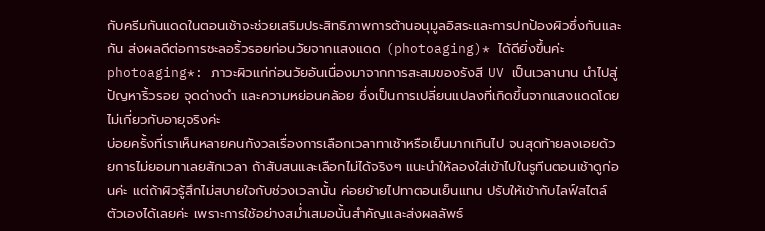กับครีมกันแดดในตอนเช้าจะช่วยเสริมประสิทธิภาพการต้านอนุมูลอิสระและการปกป้องผิวซึ่งกันและกัน ส่งผลดีต่อการชะลอริ้วรอยก่อนวัยจากแสงแดด (photoaging)* ได้ดียิ่งขึ้นค่ะ
photoaging*: ภาวะผิวแก่ก่อนวัยอันเนื่องมาจากการสะสมของรังสี UV เป็นเวลานาน นำไปสู่ปัญหาริ้วรอย จุดด่างดำ และความหย่อนคล้อย ซึ่งเป็นการเปลี่ยนแปลงที่เกิดขึ้นจากแสงแดดโดยไม่เกี่ยวกับอายุจริงค่ะ
บ่อยครั้งที่เราเห็นหลายคนกังวลเรื่องการเลือกเวลาทาเช้าหรือเย็นมากเกินไป จนสุดท้ายลงเอยด้วยการไม่ยอมทาเลยสักเวลา ถ้าสับสนและเลือกไม่ได้จริงๆ แนะนำให้ลองใส่เข้าไปในรูทีนตอนเช้าดูก่อนค่ะ แต่ถ้าผิวรู้สึกไม่สบายใจกับช่วงเวลานั้น ค่อยย้ายไปทาตอนเย็นแทน ปรับให้เข้ากับไลฟ์สไตล์ตัวเองได้เลยค่ะ เพราะการใช้อย่างสม่ำเสมอนั้นสำคัญและส่งผลลัพธ์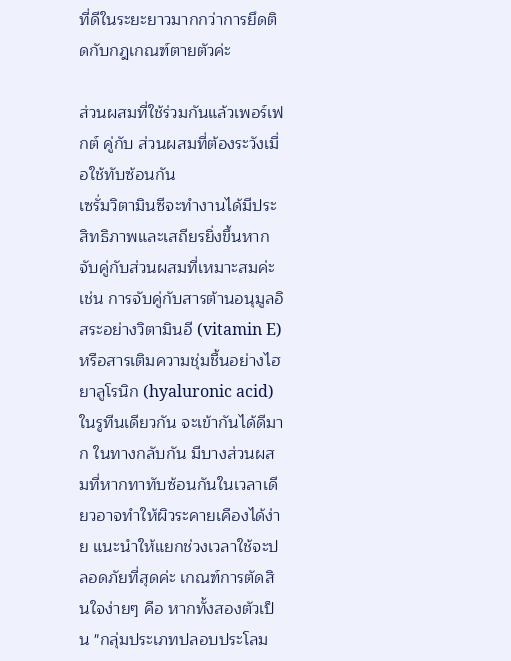ที่ดีในระยะยาวมากกว่าการยึดติดกับกฎเกณฑ์ตายตัวค่ะ

ส่วนผสมที่ใช้ร่วมกันแล้วเพอร์เฟกต์ คู่กับ ส่วนผสมที่ต้องระวังเมื่อใช้ทับซ้อนกัน
เซรั่มวิตามินซีจะทำงานได้มีประสิทธิภาพและเสถียรยิ่งขึ้นหากจับคู่กับส่วนผสมที่เหมาะสมค่ะ เช่น การจับคู่กับสารต้านอนุมูลอิสระอย่างวิตามินอี (vitamin E) หรือสารเติมความชุ่มชื้นอย่างไฮยาลูโรนิก (hyaluronic acid) ในรูทีนเดียวกัน จะเข้ากันได้ดีมาก ในทางกลับกัน มีบางส่วนผสมที่หากทาทับซ้อนกันในเวลาเดียวอาจทำให้ผิวระคายเคืองได้ง่าย แนะนำให้แยกช่วงเวลาใช้จะปลอดภัยที่สุดค่ะ เกณฑ์การตัดสินใจง่ายๆ คือ หากทั้งสองตัวเป็น "กลุ่มประเภทปลอบประโลม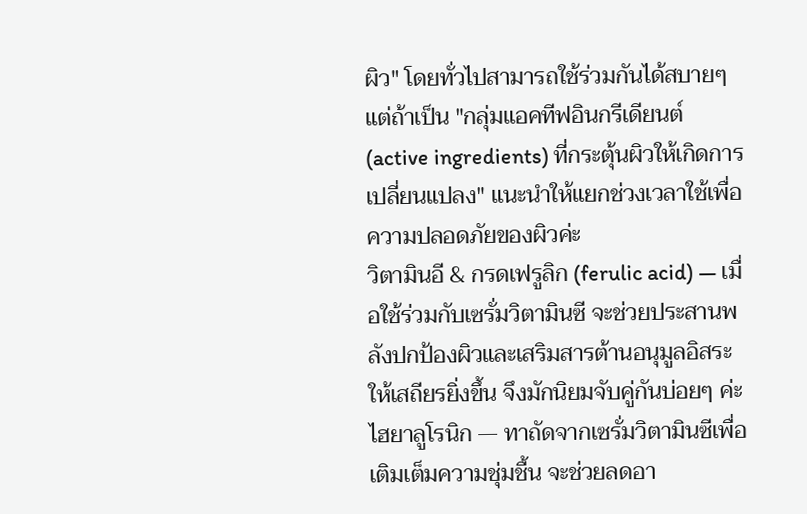ผิว" โดยทั่วไปสามารถใช้ร่วมกันได้สบายๆ แต่ถ้าเป็น "กลุ่มแอคทีฟอินกรีเดียนต์ (active ingredients) ที่กระตุ้นผิวให้เกิดการเปลี่ยนแปลง" แนะนำให้แยกช่วงเวลาใช้เพื่อความปลอดภัยของผิวค่ะ
วิตามินอี & กรดเฟรูลิก (ferulic acid) — เมื่อใช้ร่วมกับเซรั่มวิตามินซี จะช่วยประสานพลังปกป้องผิวและเสริมสารต้านอนุมูลอิสระให้เสถียรยิ่งขึ้น จึงมักนิยมจับคู่กันบ่อยๆ ค่ะ
ไฮยาลูโรนิก — ทาถัดจากเซรั่มวิตามินซีเพื่อเติมเต็มความชุ่มชื้น จะช่วยลดอา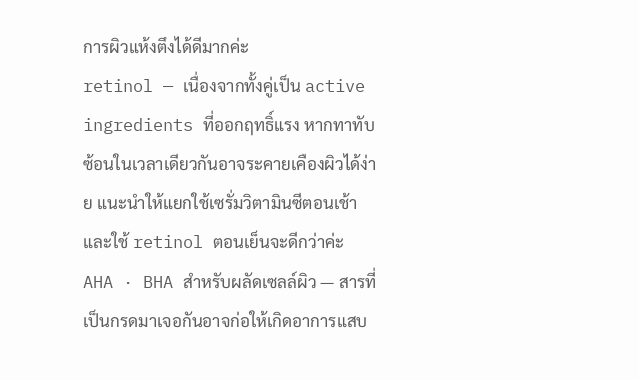การผิวแห้งตึงได้ดีมากค่ะ
retinol — เนื่องจากทั้งคู่เป็น active ingredients ที่ออกฤทธิ์แรง หากทาทับซ้อนในเวลาเดียวกันอาจระคายเคืองผิวได้ง่าย แนะนำให้แยกใช้เซรั่มวิตามินซีตอนเช้า และใช้ retinol ตอนเย็นจะดีกว่าค่ะ
AHA · BHA สำหรับผลัดเซลล์ผิว — สารที่เป็นกรดมาเจอกันอาจก่อให้เกิดอาการแสบ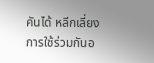คันได้ หลีกเลี่ยงการใช้ร่วมกันอ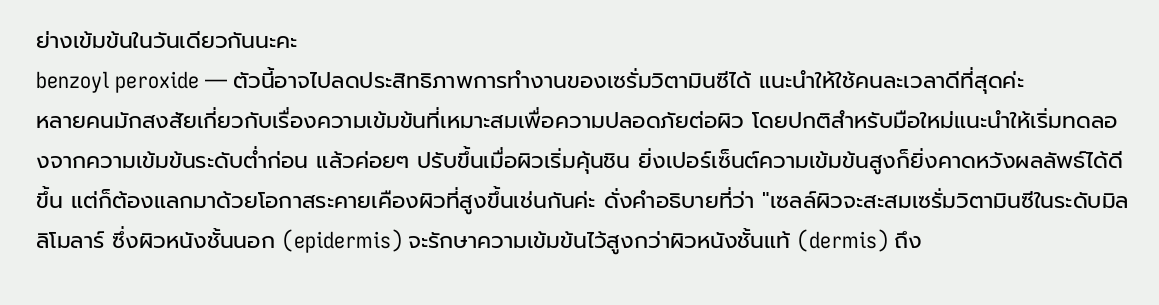ย่างเข้มข้นในวันเดียวกันนะคะ
benzoyl peroxide — ตัวนี้อาจไปลดประสิทธิภาพการทำงานของเซรั่มวิตามินซีได้ แนะนำให้ใช้คนละเวลาดีที่สุดค่ะ
หลายคนมักสงสัยเกี่ยวกับเรื่องความเข้มข้นที่เหมาะสมเพื่อความปลอดภัยต่อผิว โดยปกติสำหรับมือใหม่แนะนำให้เริ่มทดลองจากความเข้มข้นระดับต่ำก่อน แล้วค่อยๆ ปรับขึ้นเมื่อผิวเริ่มคุ้นชิน ยิ่งเปอร์เซ็นต์ความเข้มข้นสูงก็ยิ่งคาดหวังผลลัพธ์ได้ดีขึ้น แต่ก็ต้องแลกมาด้วยโอกาสระคายเคืองผิวที่สูงขึ้นเช่นกันค่ะ ดั่งคำอธิบายที่ว่า "เซลล์ผิวจะสะสมเซรั่มวิตามินซีในระดับมิลลิโมลาร์ ซึ่งผิวหนังชั้นนอก (epidermis) จะรักษาความเข้มข้นไว้สูงกว่าผิวหนังชั้นแท้ (dermis) ถึง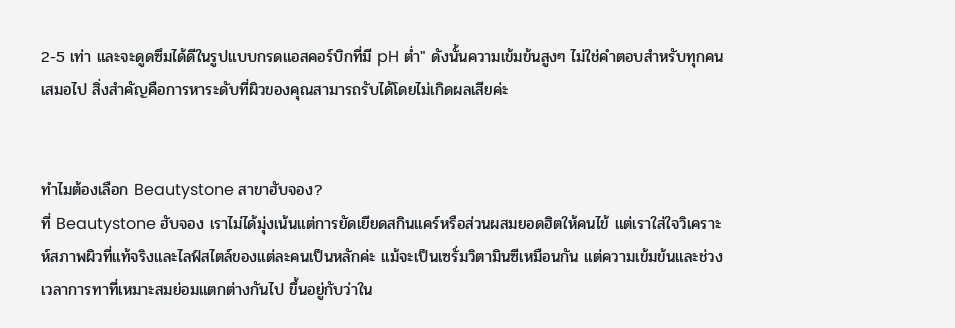2-5 เท่า และจะดูดซึมได้ดีในรูปแบบกรดแอสคอร์บิกที่มี pH ต่ำ" ดังนั้นความเข้มข้นสูงๆ ไม่ใช่คำตอบสำหรับทุกคนเสมอไป สิ่งสำคัญคือการหาระดับที่ผิวของคุณสามารถรับได้โดยไม่เกิดผลเสียค่ะ


ทำไมต้องเลือก Beautystone สาขาฮับจอง?
ที่ Beautystone ฮับจอง เราไม่ได้มุ่งเน้นแต่การยัดเยียดสกินแคร์หรือส่วนผสมยอดฮิตให้คนไข้ แต่เราใส่ใจวิเคราะห์สภาพผิวที่แท้จริงและไลฟ์สไตล์ของแต่ละคนเป็นหลักค่ะ แม้จะเป็นเซรั่มวิตามินซีเหมือนกัน แต่ความเข้มข้นและช่วงเวลาการทาที่เหมาะสมย่อมแตกต่างกันไป ขึ้นอยู่กับว่าใน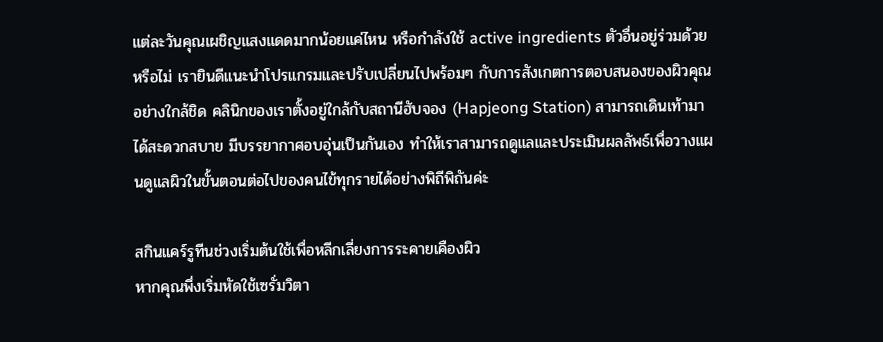แต่ละวันคุณเผชิญแสงแดดมากน้อยแค่ไหน หรือกำลังใช้ active ingredients ตัวอื่นอยู่ร่วมด้วยหรือไม่ เรายินดีแนะนำโปรแกรมและปรับเปลี่ยนไปพร้อมๆ กับการสังเกตการตอบสนองของผิวคุณอย่างใกล้ชิด คลินิกของเราตั้งอยู่ใกล้กับสถานีฮับจอง (Hapjeong Station) สามารถเดินเท้ามาได้สะดวกสบาย มีบรรยากาศอบอุ่นเป็นกันเอง ทำให้เราสามารถดูแลและประเมินผลลัพธ์เพื่อวางแผนดูแลผิวในขั้นตอนต่อไปของคนไข้ทุกรายได้อย่างพิถีพิถันค่ะ

สกินแคร์รูทีนช่วงเริ่มต้นใช้เพื่อหลีกเลี่ยงการระคายเคืองผิว
หากคุณพึ่งเริ่มหัดใช้เซรั่มวิตา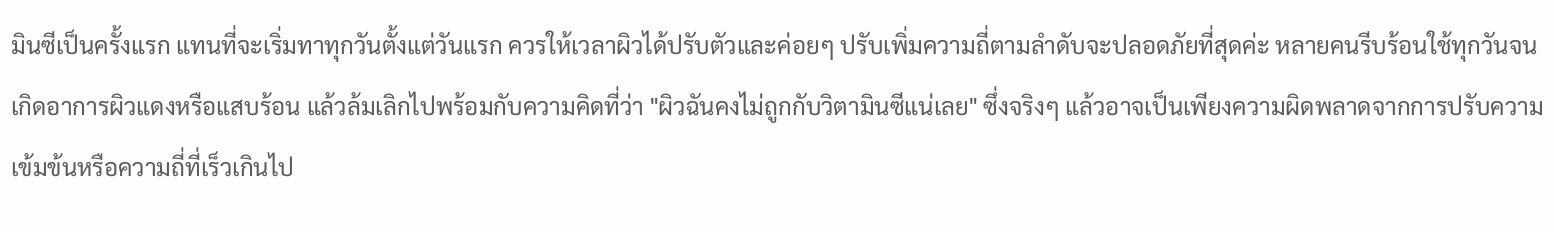มินซีเป็นครั้งแรก แทนที่จะเริ่มทาทุกวันตั้งแต่วันแรก ควรให้เวลาผิวได้ปรับตัวและค่อยๆ ปรับเพิ่มความถี่ตามลำดับจะปลอดภัยที่สุดค่ะ หลายคนรีบร้อนใช้ทุกวันจนเกิดอาการผิวแดงหรือแสบร้อน แล้วล้มเลิกไปพร้อมกับความคิดที่ว่า "ผิวฉันคงไม่ถูกกับวิตามินซีแน่เลย" ซึ่งจริงๆ แล้วอาจเป็นเพียงความผิดพลาดจากการปรับความเข้มข้นหรือความถี่ที่เร็วเกินไป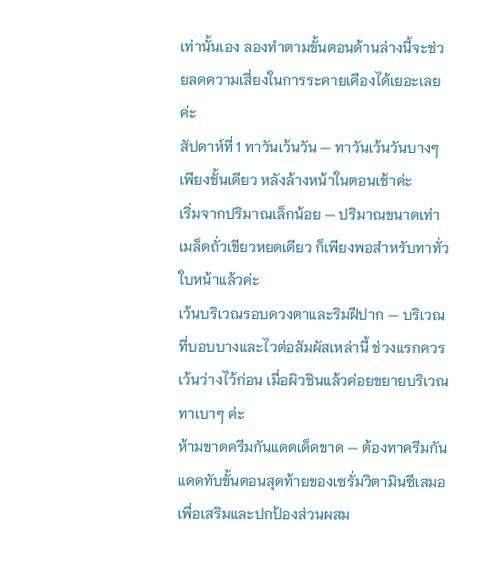เท่านั้นเอง ลองทำตามขั้นตอนด้านล่างนี้จะช่วยลดความเสี่ยงในการระคายเคืองได้เยอะเลยค่ะ
สัปดาห์ที่ 1 ทาวันเว้นวัน — ทาวันเว้นวันบางๆ เพียงชั้นเดียว หลังล้างหน้าในตอนเช้าค่ะ
เริ่มจากปริมาณเล็กน้อย — ปริมาณขนาดเท่าเมล็ดถั่วเขียวหยดเดียว ก็เพียงพอสำหรับทาทั่วใบหน้าแล้วค่ะ
เว้นบริเวณรอบดวงตาและริมฝีปาก — บริเวณที่บอบบางและไวต่อสัมผัสเหล่านี้ ช่วงแรกควรเว้นว่างไว้ก่อน เมื่อผิวชินแล้วค่อยขยายบริเวณทาเบาๆ ค่ะ
ห้ามขาดครีมกันแดดเด็ดขาด — ต้องทาครีมกันแดดทับขั้นตอนสุดท้ายของเซรั่มวิตามินซีเสมอ เพื่อเสริมและปกป้องส่วนผสม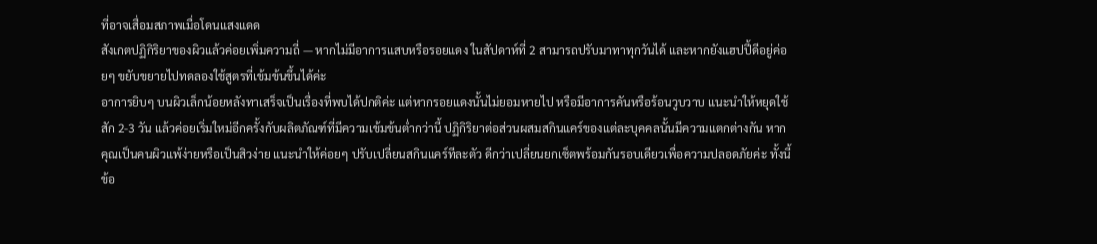ที่อาจเสื่อมสภาพเมื่อโดนแสงแดด
สังเกตปฏิกิริยาของผิวแล้วค่อยเพิ่มความถี่ — หากไม่มีอาการแสบหรือรอยแดง ในสัปดาห์ที่ 2 สามารถปรับมาทาทุกวันได้ และหากยังแฮปปี้ดีอยู่ค่อยๆ ขยับขยายไปทดลองใช้สูตรที่เข้มข้นขึ้นได้ค่ะ
อาการยิบๆ บนผิวเล็กน้อยหลังทาเสร็จเป็นเรื่องที่พบได้ปกติค่ะ แต่หากรอยแดงนั้นไม่ยอมหายไป หรือมีอาการคันหรือร้อนวูบวาบ แนะนำให้หยุดใช้สัก 2-3 วัน แล้วค่อยเริ่มใหม่อีกครั้งกับผลิตภัณฑ์ที่มีความเข้มข้นต่ำกว่านี้ ปฏิกิริยาต่อส่วนผสมสกินแคร์ของแต่ละบุคคลนั้นมีความแตกต่างกัน หากคุณเป็นคนผิวแพ้ง่ายหรือเป็นสิวง่าย แนะนำให้ค่อยๆ ปรับเปลี่ยนสกินแคร์ทีละตัว ดีกว่าเปลี่ยนยกเซ็ตพร้อมกันรอบเดียวเพื่อความปลอดภัยค่ะ ทั้งนี้ข้อ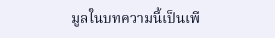มูลในบทความนี้เป็นเพี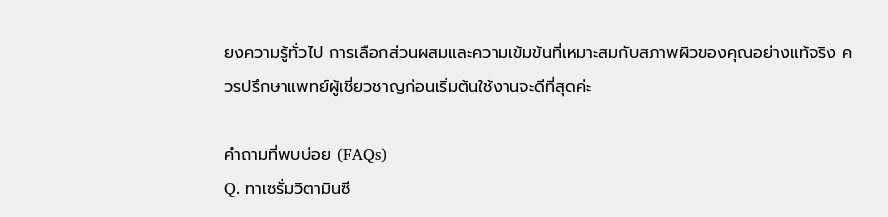ยงความรู้ทั่วไป การเลือกส่วนผสมและความเข้มข้นที่เหมาะสมกับสภาพผิวของคุณอย่างแท้จริง ควรปรึกษาแพทย์ผู้เชี่ยวชาญก่อนเริ่มต้นใช้งานจะดีที่สุดค่ะ

คำถามที่พบบ่อย (FAQs)
Q. ทาเซรั่มวิตามินซี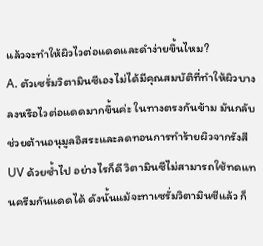แล้วจะทำให้ผิวไวต่อแดดและดำง่ายขึ้นไหม?
A. ตัวเซรั่มวิตามินซีเองไม่ได้มีคุณสมบัติที่ทำให้ผิวบางลงหรือไวต่อแดดมากขึ้นค่ะ ในทางตรงกันข้าม มันกลับช่วยต้านอนุมูลอิสระและลดทอนการทำร้ายผิวจากรังสี UV ด้วยซ้ำไป อย่างไรก็ดี วิตามินซีไม่สามารถใช้ทดแทนครีมกันแดดได้ ดังนั้นแม้จะทาเซรั่มวิตามินซีแล้ว ก็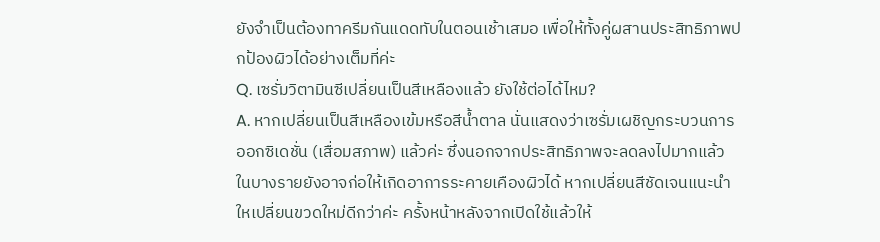ยังจำเป็นต้องทาครีมกันแดดทับในตอนเช้าเสมอ เพื่อให้ทั้งคู่ผสานประสิทธิภาพปกป้องผิวได้อย่างเต็มที่ค่ะ
Q. เซรั่มวิตามินซีเปลี่ยนเป็นสีเหลืองแล้ว ยังใช้ต่อได้ไหม?
A. หากเปลี่ยนเป็นสีเหลืองเข้มหรือสีน้ำตาล นั่นแสดงว่าเซรั่มเผชิญกระบวนการออกซิเดชั่น (เสื่อมสภาพ) แล้วค่ะ ซึ่งนอกจากประสิทธิภาพจะลดลงไปมากแล้ว ในบางรายยังอาจก่อให้เกิดอาการระคายเคืองผิวได้ หากเปลี่ยนสีชัดเจนแนะนำใหเปลี่ยนขวดใหม่ดีกว่าค่ะ ครั้งหน้าหลังจากเปิดใช้แล้วให้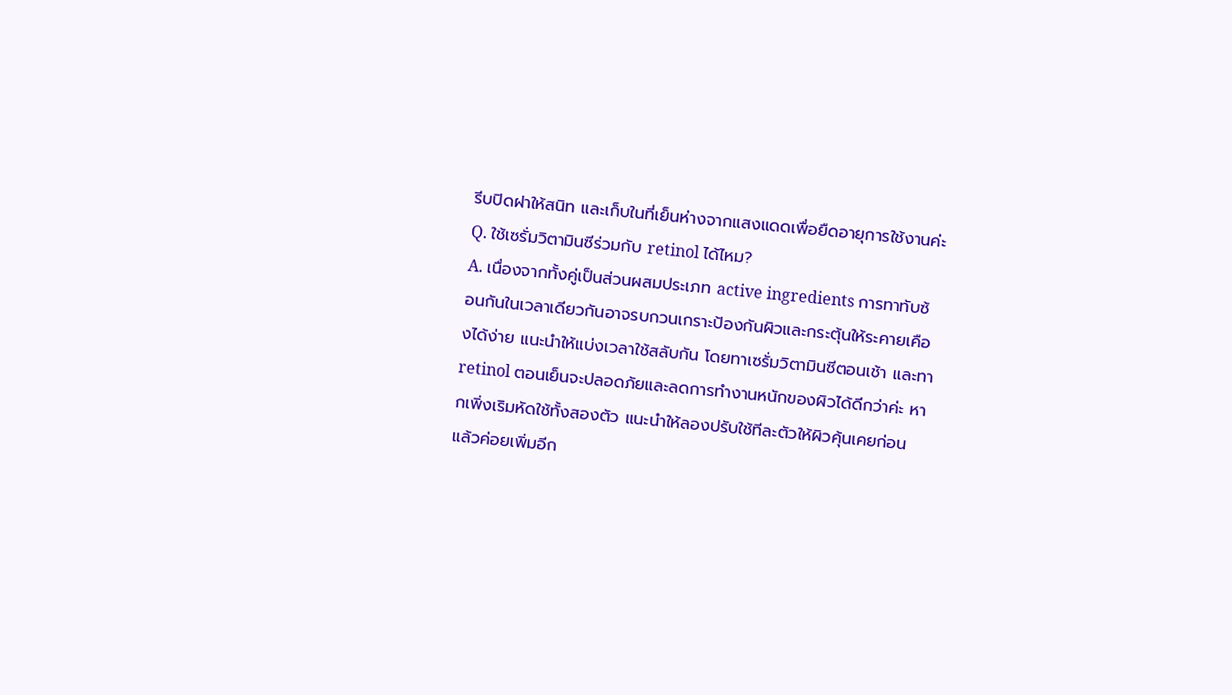รีบปิดฝาให้สนิท และเก็บในที่เย็นห่างจากแสงแดดเพื่อยืดอายุการใช้งานค่ะ
Q. ใช้เซรั่มวิตามินซีร่วมกับ retinol ได้ไหม?
A. เนื่องจากทั้งคู่เป็นส่วนผสมประเภท active ingredients การทาทับซ้อนกันในเวลาเดียวกันอาจรบกวนเกราะป้องกันผิวและกระตุ้นให้ระคายเคืองได้ง่าย แนะนำให้แบ่งเวลาใช้สลับกัน โดยทาเซรั่มวิตามินซีตอนเช้า และทา retinol ตอนเย็นจะปลอดภัยและลดการทำงานหนักของผิวได้ดีกว่าค่ะ หากเพิ่งเริมหัดใช้ทั้งสองตัว แนะนำให้ลองปรับใช้ทีละตัวให้ผิวคุ้นเคยก่อน แล้วค่อยเพิ่มอีก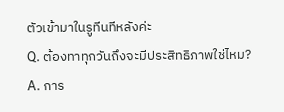ตัวเข้ามาในรูทีนทีหลังค่ะ
Q. ต้องทาทุกวันถึงจะมีประสิทธิภาพใช่ไหม?
A. การ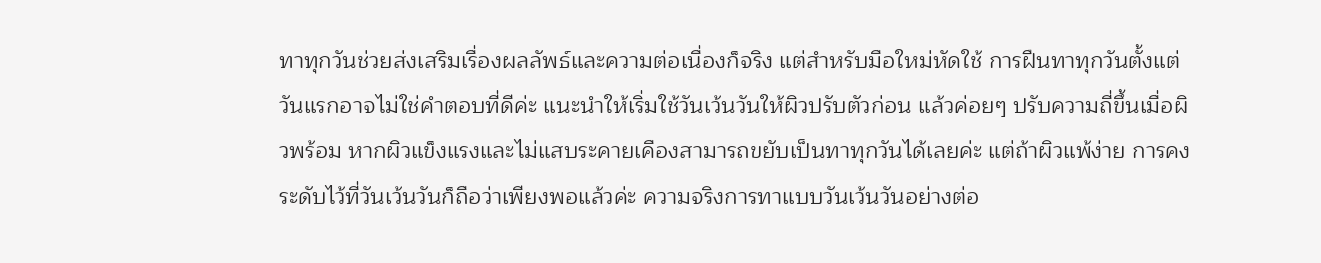ทาทุกวันช่วยส่งเสริมเรื่องผลลัพธ์และความต่อเนื่องก็จริง แต่สำหรับมือใหม่หัดใช้ การฝืนทาทุกวันตั้งแต่วันแรกอาจไม่ใช่คำตอบที่ดีค่ะ แนะนำให้เริ่มใช้วันเว้นวันให้ผิวปรับตัวก่อน แล้วค่อยๆ ปรับความถี่ขึ้นเมื่อผิวพร้อม หากผิวแข็งแรงและไม่แสบระคายเคืองสามารถขยับเป็นทาทุกวันได้เลยค่ะ แต่ถ้าผิวแพ้ง่าย การคงระดับไว้ที่วันเว้นวันก็ถือว่าเพียงพอแล้วค่ะ ความจริงการทาแบบวันเว้นวันอย่างต่อ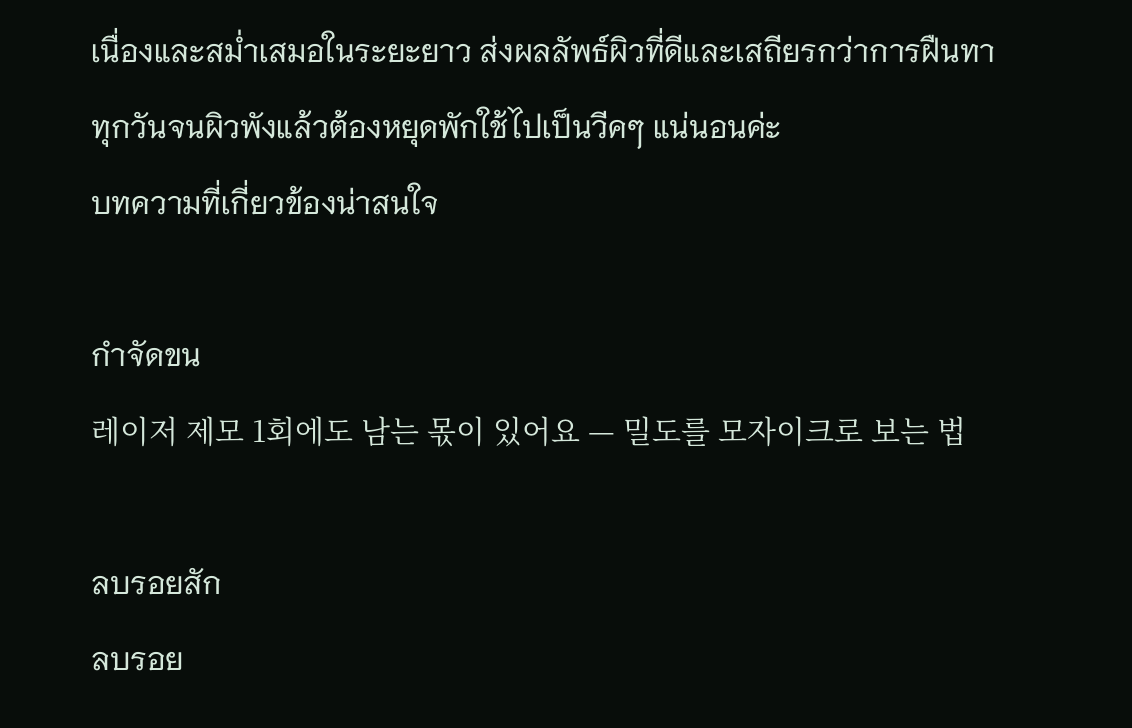เนื่องและสม่ำเสมอในระยะยาว ส่งผลลัพธ์ผิวที่ดีและเสถียรกว่าการฝืนทาทุกวันจนผิวพังแล้วต้องหยุดพักใช้ไปเป็นวีคๆ แน่นอนค่ะ
บทความที่เกี่ยวข้องน่าสนใจ

กำจัดขน
레이저 제모 1회에도 남는 몫이 있어요 — 밀도를 모자이크로 보는 법

ลบรอยสัก
ลบรอย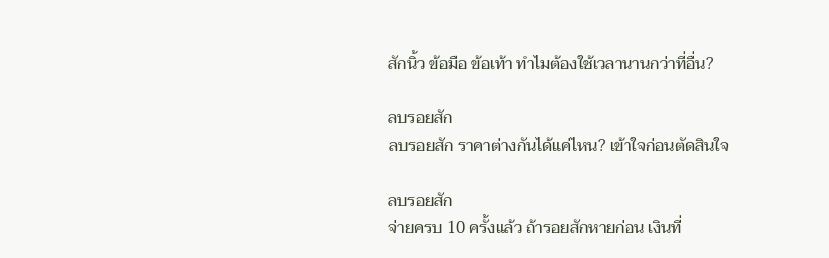สักนิ้ว ข้อมือ ข้อเท้า ทำไมต้องใช้เวลานานกว่าที่อื่น?

ลบรอยสัก
ลบรอยสัก ราคาต่างกันได้แค่ไหน? เข้าใจก่อนตัดสินใจ

ลบรอยสัก
จ่ายครบ 10 ครั้งแล้ว ถ้ารอยสักหายก่อน เงินที่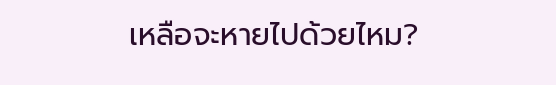เหลือจะหายไปด้วยไหม?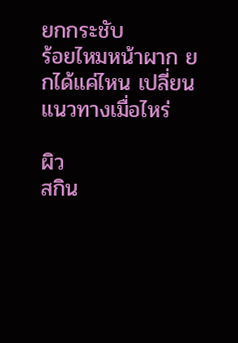ยกกระชับ
ร้อยไหมหน้าผาก ยกได้แค่ไหน เปลี่ยนแนวทางเมื่อไหร่

ผิว
สกิน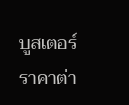บูสเตอร์ราคาต่า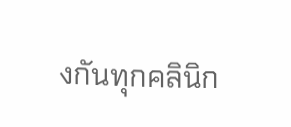งกันทุกคลินิก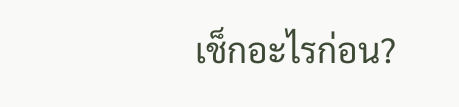เช็กอะไรก่อน?